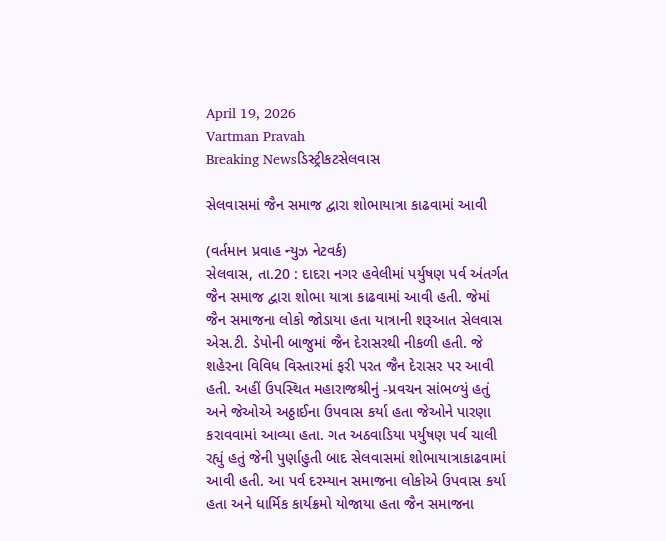April 19, 2026
Vartman Pravah
Breaking Newsડિસ્ટ્રીકટસેલવાસ

સેલવાસમાં જૈન સમાજ દ્વારા શોભાયાત્રા કાઢવામાં આવી

(વર્તમાન પ્રવાહ ન્‍યુઝ નેટવર્ક)
સેલવાસ, તા.20 : દાદરા નગર હવેલીમાં પર્યુષણ પર્વ અંતર્ગત જૈન સમાજ દ્વારા શોભા યાત્રા કાઢવામાં આવી હતી. જેમાં જૈન સમાજના લોકો જોડાયા હતા યાત્રાની શરૂઆત સેલવાસ એસ.ટી. ડેપોની બાજુમાં જૈન દેરાસરથી નીકળી હતી. જે શહેરના વિવિધ વિસ્‍તારમાં ફરી પરત જૈન દેરાસર પર આવી હતી. અહીં ઉપસ્‍થિત મહારાજશ્રીનું -પ્રવચન સાંભળ્‍યું હતું અને જેઓએ અઠ્ઠાઈના ઉપવાસ કર્યા હતા જેઓને પારણા કરાવવામાં આવ્‍યા હતા. ગત અઠવાડિયા પર્યુષણ પર્વ ચાલી રહ્યું હતું જેની પુર્ણાહુતી બાદ સેલવાસમાં શોભાયાત્રાકાઢવામાં આવી હતી. આ પર્વ દરમ્‍યાન સમાજના લોકોએ ઉપવાસ કર્યા હતા અને ધાર્મિક કાર્યક્રમો યોજાયા હતા જૈન સમાજના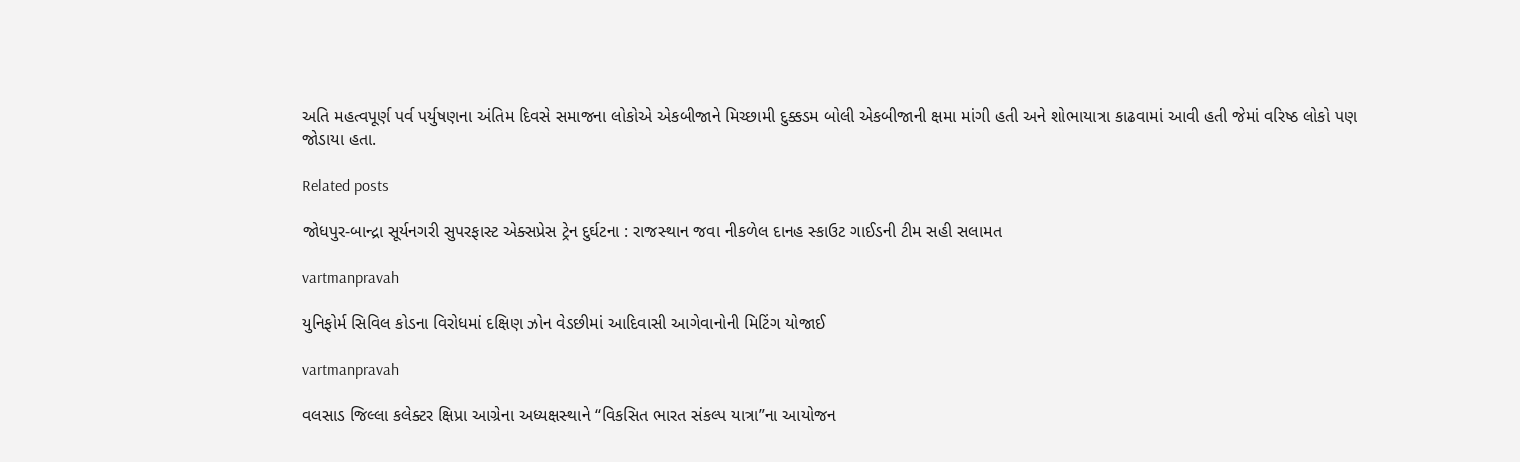અતિ મહત્‍વપૂર્ણ પર્વ પર્યુષણના અંતિમ દિવસે સમાજના લોકોએ એકબીજાને મિચ્‍છામી દુક્કડમ બોલી એકબીજાની ક્ષમા માંગી હતી અને શોભાયાત્રા કાઢવામાં આવી હતી જેમાં વરિષ્ઠ લોકો પણ જોડાયા હતા.

Related posts

જોધપુર-બાન્‍દ્રા સૂર્યનગરી સુપરફાસ્‍ટ એક્‍સપ્રેસ ટ્રેન દુર્ઘટના : રાજસ્‍થાન જવા નીકળેલ દાનહ સ્‍કાઉટ ગાઈડની ટીમ સહી સલામત

vartmanpravah

યુનિફોર્મ સિવિલ કોડના વિરોધમાં દક્ષિણ ઝોન વેડછીમાં આદિવાસી આગેવાનોની મિટિંગ યોજાઈ

vartmanpravah

વલસાડ જિલ્લા કલેક્‍ટર ક્ષિપ્રા આગ્રેના અધ્‍યક્ષસ્‍થાને ‘‘વિકસિત ભારત સંકલ્‍પ યાત્રા”ના આયોજન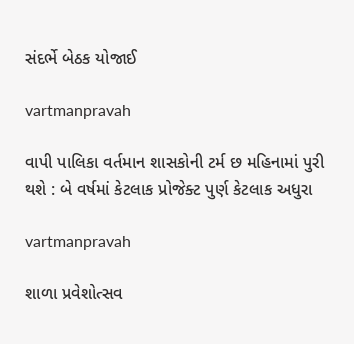સંદર્ભે બેઠક યોજાઈ

vartmanpravah

વાપી પાલિકા વર્તમાન શાસકોની ટર્મ છ મહિનામાં પુરી થશે : બે વર્ષમાં કેટલાક પ્રોજેક્‍ટ પુર્ણ કેટલાક અધુરા

vartmanpravah

શાળા પ્રવેશોત્‍સવ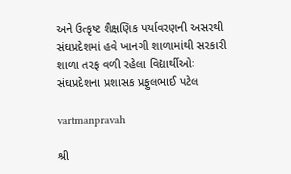અને ઉત્‍કૃષ્‍ટ શૈક્ષણિક પર્યાવરણની અસરથી સંઘપ્રદેશમાં હવે ખાનગી શાળામાંથી સરકારી શાળા તરફ વળી રહેલા વિદ્યાર્થીઓઃ સંઘપ્રદેશના પ્રશાસક પ્રફુલભાઈ પટેલ

vartmanpravah

શ્રી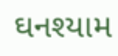ઘનશ્‍યામ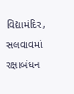વિદ્યામંદિર, સલવાવમાં રક્ષાબંધન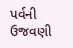પર્વની ઉજવણી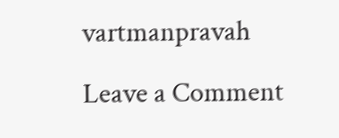vartmanpravah

Leave a Comment